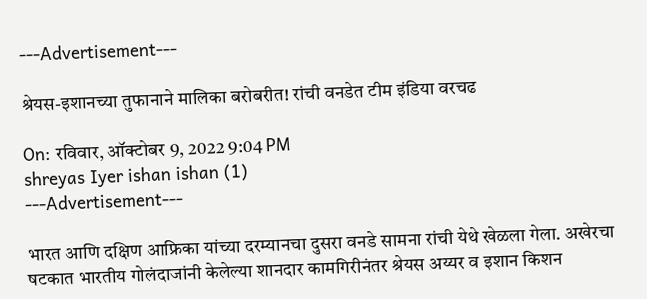---Advertisement---

श्रेयस-इशानच्या तुफानाने मालिका बरोबरीत! रांची वनडेत टीम इंडिया वरचढ

On: रविवार, ऑक्टोबर 9, 2022 9:04 PM
shreyas Iyer ishan ishan (1)
---Advertisement---

भारत आणि दक्षिण आफ्रिका यांच्या दरम्यानचा दुसरा वनडे सामना रांची येथे खेळला गेला. अखेरचा षटकात भारतीय गोलंदाजांनी केलेल्या शानदार कामगिरीनंतर श्रेयस अय्यर व इशान किशन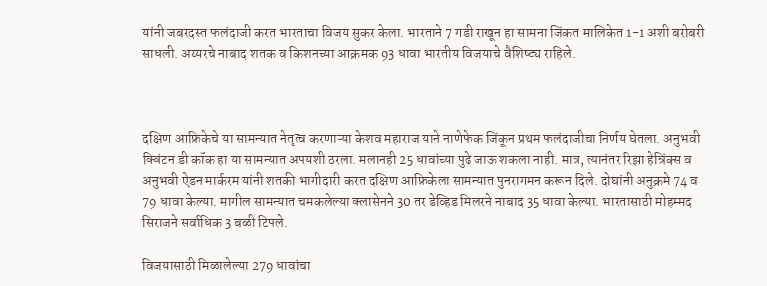यांनी जबरदस्त फलंदाजी करत भारताचा विजय सुकर केला. भारताने 7 गडी राखून हा सामना जिंकत मालिकेत 1-1 अशी बरोबरी साधली. अय्यरचे नाबाद शतक व किशनच्या आक्रमक 93 धावा भारतीय विजयाचे वैशिष्ट्य राहिले.



दक्षिण आफ्रिकेचे या सामन्यात नेतृत्व करणाऱ्या केशव महाराज याने नाणेफेक जिंकून प्रथम फलंदाजीचा निर्णय घेतला. अनुभवी क्विंटन डी कॉक हा या सामन्यात अपयशी ठरला. मलानही 25 धावांच्या पुढे जाऊ शकला नाही. मात्र, त्यानंतर रिझा हेन्रिंक्स व अनुभवी ऐडन मार्करम यांनी शतकी भागीदारी करत दक्षिण आफ्रिकेला सामन्यात पुनरागमन करून दिले. दोघांनी अनुक्रमे 74 व‌ 79 धावा केल्या. मागील सामन्यात चमकलेल्या क्लासेनने 30 तर डेव्हिड मिलरने नाबाद 35 धावा केल्या. भारतासाठी मोहम्मद सिराजने सर्वाधिक 3 बळी टिपले.

विजयासाठी मिळालेल्या 279 धावांचा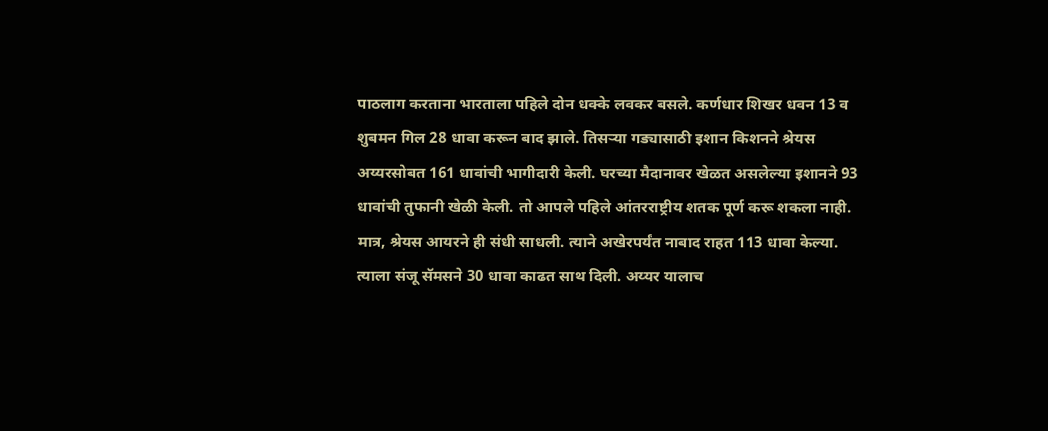पाठलाग करताना भारताला पहिले दोन धक्के लवकर बसले. कर्णधार शिखर धवन 13 व शुबमन गिल 28 धावा करून बाद झाले. तिसऱ्या गड्यासाठी इशान किशनने श्रेयस अय्यरसोबत 161 धावांची भागीदारी केली. घरच्या मैदानावर खेळत असलेल्या इशानने 93 धावांची तुफानी खेळी केली. तो आपले पहिले आंतरराष्ट्रीय शतक पूर्ण करू शकला नाही. मात्र, श्रेयस आयरने ही संधी साधली. त्याने अखेरपर्यंत नाबाद राहत 113 धावा केल्या. त्याला संजू सॅमसने 30 धावा काढत साथ दिली. अय्यर यालाच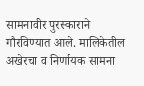सामनावीर पुरस्काराने गौरविण्यात आले. मालिकेतील अखेरचा व निर्णायक सामना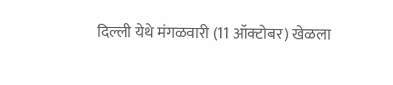दिल्ली येथे मंगळवारी (11 ऑक्टोबर) खेळला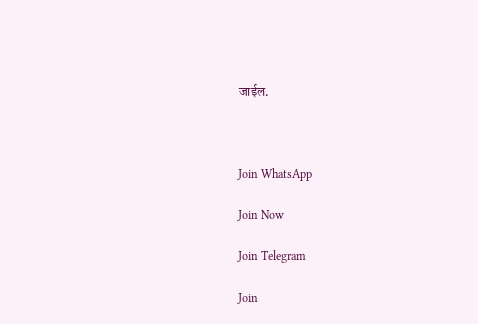जाईल.



Join WhatsApp

Join Now

Join Telegram

Join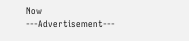Now
---Advertisement---